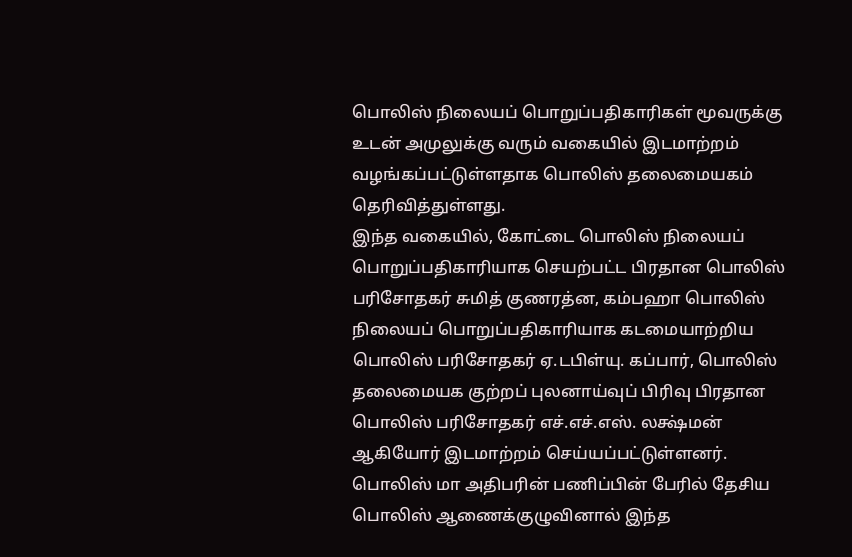பொலிஸ் நிலையப் பொறுப்பதிகாரிகள் மூவருக்கு உடன் அமுலுக்கு வரும் வகையில் இடமாற்றம் வழங்கப்பட்டுள்ளதாக பொலிஸ் தலைமையகம் தெரிவித்துள்ளது.
இந்த வகையில், கோட்டை பொலிஸ் நிலையப் பொறுப்பதிகாரியாக செயற்பட்ட பிரதான பொலிஸ் பரிசோதகர் சுமித் குணரத்ன, கம்பஹா பொலிஸ் நிலையப் பொறுப்பதிகாரியாக கடமையாற்றிய பொலிஸ் பரிசோதகர் ஏ.டபிள்யு. கப்பார், பொலிஸ் தலைமையக குற்றப் புலனாய்வுப் பிரிவு பிரதான பொலிஸ் பரிசோதகர் எச்.எச்.எஸ். லக்ஷ்மன் ஆகியோர் இடமாற்றம் செய்யப்பட்டுள்ளனர்.
பொலிஸ் மா அதிபரின் பணிப்பின் பேரில் தேசிய பொலிஸ் ஆணைக்குழுவினால் இந்த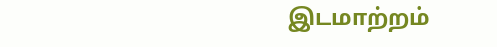இடமாற்றம்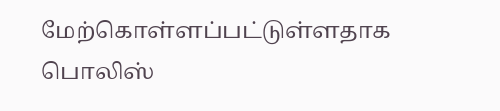மேற்கொள்ளப்பட்டுள்ளதாக பொலிஸ்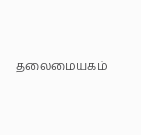தலைமையகம்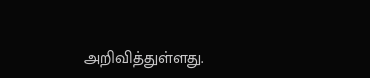அறிவித்துள்ளது.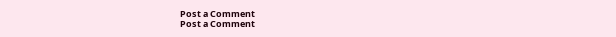Post a Comment
Post a Comment